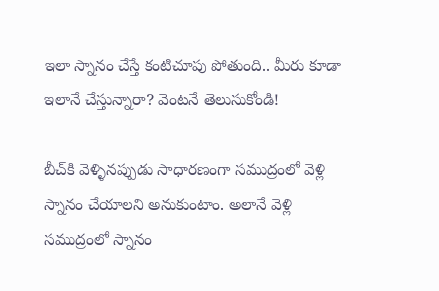ఇలా స్నానం చేస్తే కంటిచూపు పోతుంది.. మీరు కూడా ఇలానే చేస్తున్నారా? వెంటనే తెలుసుకోండి!

బీచ్‌కి వెళ్ళినప్పుడు సాధారణంగా సముద్రంలో వెళ్లి స్నానం చేయాలని అనుకుంటాం. అలానే వెళ్లి సముద్రంలో స్నానం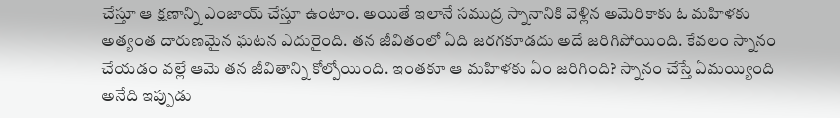చేస్తూ ఆ క్షణాన్ని ఎంజాయ్ చేస్తూ ఉంటాం. అయితే ఇలానే సముద్ర స్నానానికి వెళ్లిన అమెరికాకు ఓ మహిళకు అత్యంత దారుణమైన ఘటన ఎదురైంది. తన జీవితంలో ఏది జరగకూడదు అదే జరిగిపోయింది. కేవలం స్నానం చేయడం వల్లే ఆమె తన జీవితాన్ని కోల్పోయింది. ఇంతకూ ఆ మహిళకు ఏం జరిగింది? స్నానం చేస్తే ఏమయ్యింది అనేది ఇప్పుడు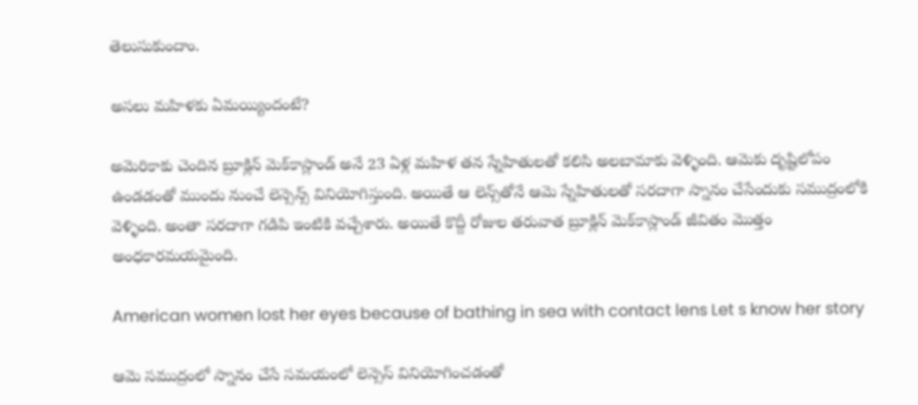తెలుసుకుందాం.

అసలు మహిళకు ఏమయ్యిందంటే?

అమెరికాకు చెందిన బ్రూక్లిన్ మెక్‌కాస్లాండ్ అనే 23 ఏళ్ల మహిళ తన స్నేహితులతో కలిసి అలబామాకు వెళ్ళింది. ఆమెకు దృష్టిలోపం ఉండడంతో ముందు నుంచే లెన్సెన్స్ వినియోగిస్తుంది. అయితే ఆ లెన్స్‌తోనే ఆమె స్నేహితులతో సరదాగా స్నానం చేసేందుకు సముద్రంలోకి వెళ్ళింది. అంతా సరదాగా గడిపి ఇంటికి వచ్చేశారు. అయితే కొద్దీ రోజుల తరువాత బ్రూక్లిన్ మెక్‌కాస్లాండ్ జీవితం మొత్తం అంధకారమయమైంది.

American women lost her eyes because of bathing in sea with contact lens Let s know her story

ఆమె సముద్రంలో స్నానం చేసే సమయంలో లెన్సెస్ వినియోగించడంతో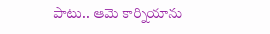పాటు.. ఆమె కార్నియాను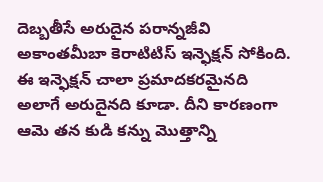దెబ్బతీసే అరుదైన పరాన్నజీవి అకాంతమీబా కెరాటిటిస్ ఇన్ఫెక్షన్ సోకింది. ఈ ఇన్ఫెక్షన్ చాలా ప్రమాదకరమైనది అలాగే అరుదైనది కూడా. దీని కారణంగా ఆమె తన కుడి కన్ను మొత్తాన్ని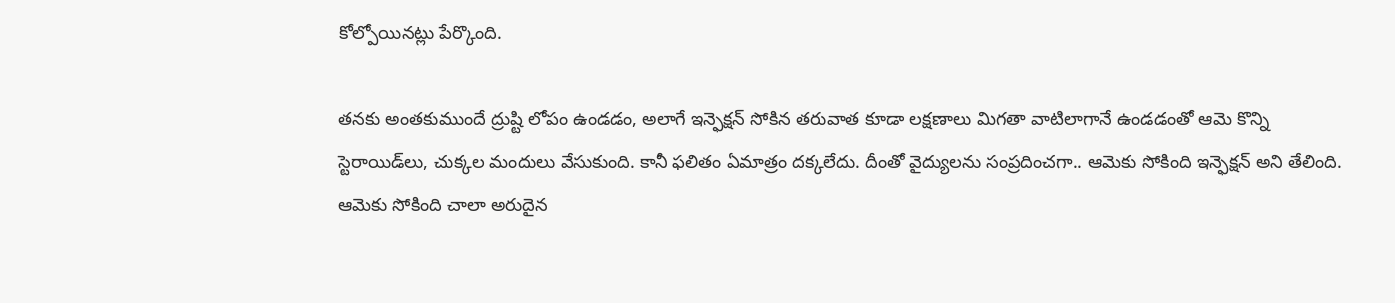కోల్పోయినట్లు పేర్కొంది.

తనకు అంతకుముందే ద్రుష్టి లోపం ఉండడం, అలాగే ఇన్ఫెక్షన్ సోకిన తరువాత కూడా లక్షణాలు మిగతా వాటిలాగానే ఉండడంతో ఆమె కొన్ని స్టెరాయిడ్‌లు, చుక్కల మందులు వేసుకుంది. కానీ ఫలితం ఏమాత్రం దక్కలేదు. దీంతో వైద్యులను సంప్రదించగా.. ఆమెకు సోకింది ఇన్ఫెక్షన్ అని తేలింది. ఆమెకు సోకింది చాలా అరుదైన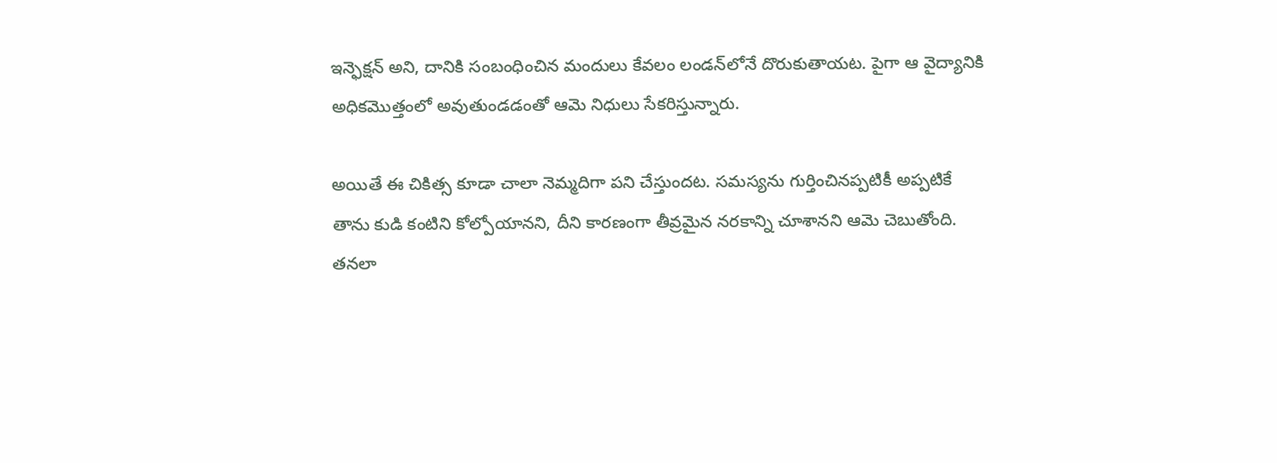ఇన్ఫెక్షన్ అని, దానికి సంబంధించిన మందులు కేవలం లండన్‌లోనే దొరుకుతాయట. పైగా ఆ వైద్యానికి అధికమొత్తంలో అవుతుండడంతో ఆమె నిధులు సేకరిస్తున్నారు.

అయితే ఈ చికిత్స కూడా చాలా నెమ్మదిగా పని చేస్తుందట. సమస్యను గుర్తించినప్పటికీ అప్పటికే తాను కుడి కంటిని కోల్పోయానని, దీని కారణంగా తీవ్రమైన నరకాన్ని చూశానని ఆమె చెబుతోంది. తనలా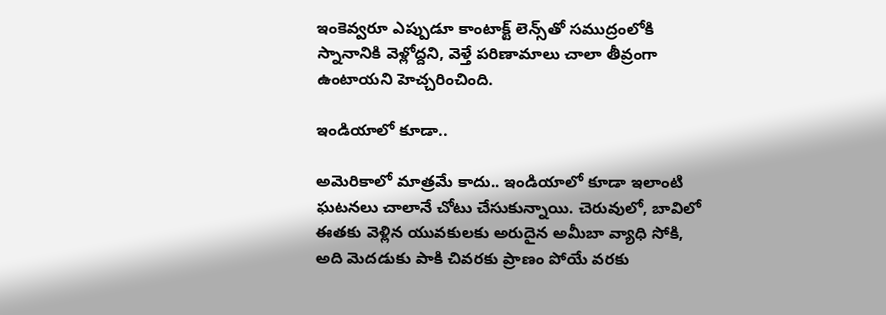ఇంకెవ్వరూ ఎప్పుడూ కాంటాక్ట్ లెన్స్‌తో సముద్రంలోకి స్నానానికి వెళ్లోద్దని, వెళ్తే పరిణామాలు చాలా తీవ్రంగా ఉంటాయని హెచ్చరించింది.

ఇండియాలో కూడా..

అమెరికాలో మాత్రమే కాదు.. ఇండియాలో కూడా ఇలాంటి ఘటనలు చాలానే చోటు చేసుకున్నాయి. చెరువులో, బావిలో ఈతకు వెళ్లిన యువకులకు అరుదైన అమీబా వ్యాధి సోకి, అది మెదడుకు పాకి చివరకు ప్రాణం పోయే వరకు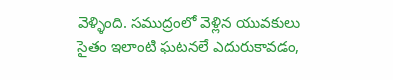వెళ్ళింది. సముద్రంలో వెళ్లిన యువకులు సైతం ఇలాంటి ఘటనలే ఎదురుకావడం,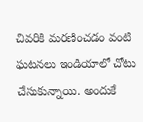చివరికి మరణించడం వంటి ఘటనలు ఇండియాలో చోటు చేసుకున్నాయి. అందుకే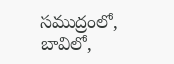సముద్రంలో, బావిలో,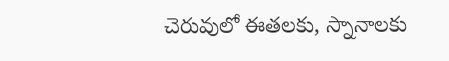చెరువులో ఈతలకు, స్నానాలకు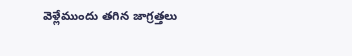వెళ్లేముందు తగిన జాగ్రత్తలు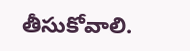తీసుకోవాలి.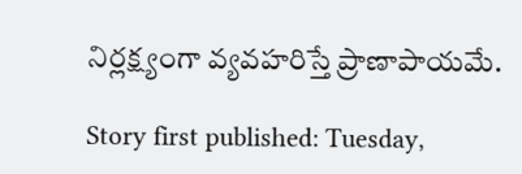నిర్లక్ష్యంగా వ్యవహరిస్తే ప్రాణాపాయమే.

Story first published: Tuesday,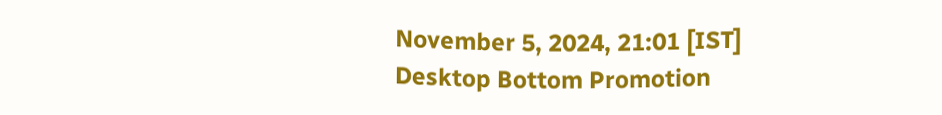November 5, 2024, 21:01 [IST]
Desktop Bottom Promotion